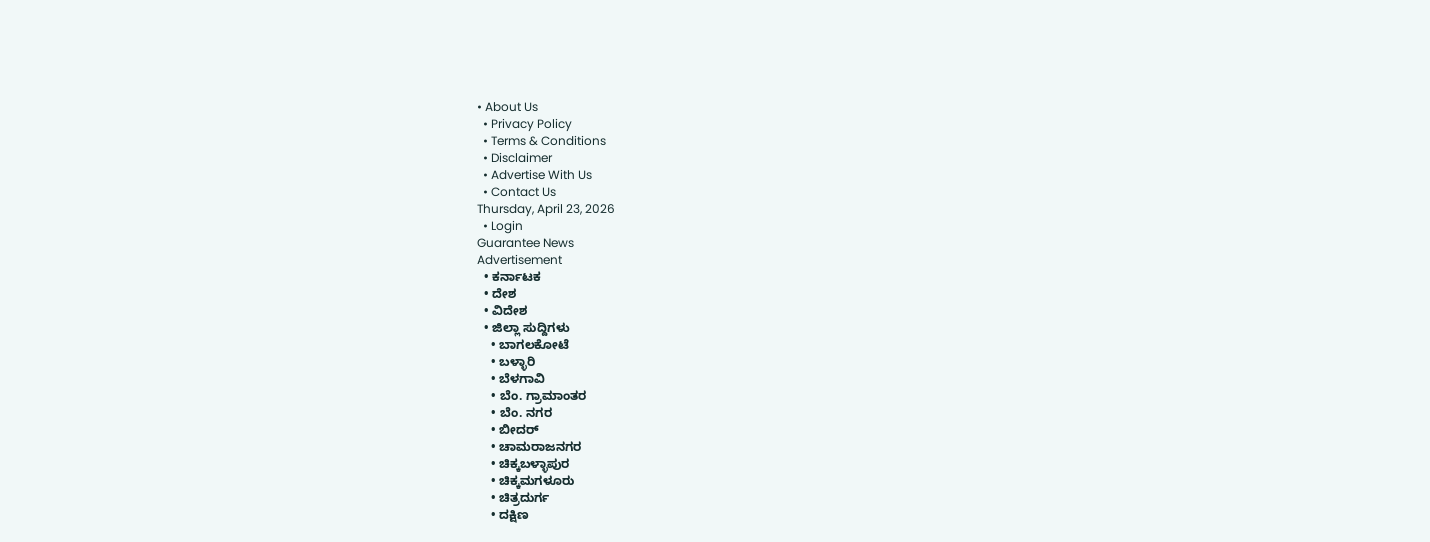• About Us
  • Privacy Policy
  • Terms & Conditions
  • Disclaimer
  • Advertise With Us
  • Contact Us
Thursday, April 23, 2026
  • Login
Guarantee News
Advertisement
  • ಕರ್ನಾಟಕ
  • ದೇಶ
  • ವಿದೇಶ
  • ಜಿಲ್ಲಾ ಸುದ್ದಿಗಳು
    • ಬಾಗಲಕೋಟೆ
    • ಬಳ್ಳಾರಿ
    • ಬೆಳಗಾವಿ
    • ಬೆಂ. ಗ್ರಾಮಾಂತರ
    • ಬೆಂ. ನಗರ
    • ಬೀದರ್
    • ಚಾಮರಾಜನಗರ
    • ಚಿಕ್ಕಬಳ್ಳಾಪುರ
    • ಚಿಕ್ಕಮಗಳೂರು
    • ಚಿತ್ರದುರ್ಗ
    • ದಕ್ಷಿಣ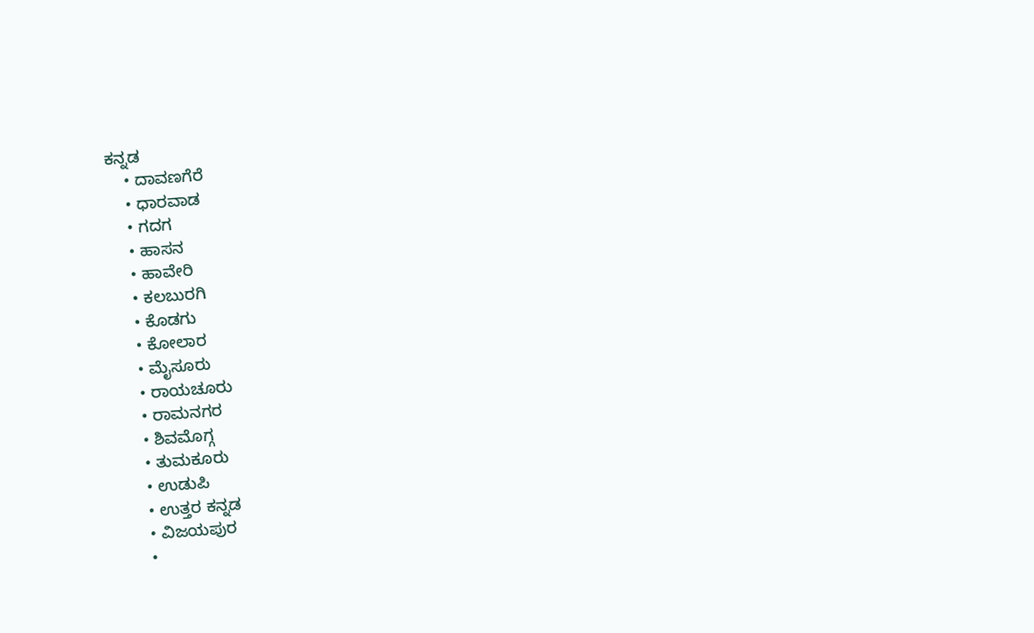ಕನ್ನಡ
    • ದಾವಣಗೆರೆ
    • ಧಾರವಾಡ
    • ಗದಗ
    • ಹಾಸನ
    • ಹಾವೇರಿ
    • ಕಲಬುರಗಿ
    • ಕೊಡಗು
    • ಕೋಲಾರ
    • ಮೈಸೂರು
    • ರಾಯಚೂರು
    • ರಾಮನಗರ
    • ಶಿವಮೊಗ್ಗ
    • ತುಮಕೂರು
    • ಉಡುಪಿ
    • ಉತ್ತರ ಕನ್ನಡ
    • ವಿಜಯಪುರ
    •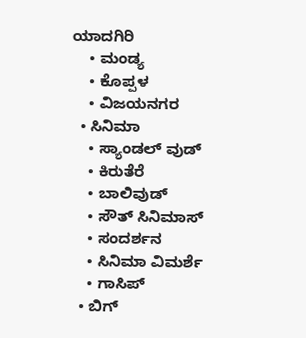ಯಾದಗಿರಿ
    • ಮಂಡ್ಯ
    • ಕೊಪ್ಪಳ
    • ವಿಜಯನಗರ
  • ಸಿನಿಮಾ
    • ಸ್ಯಾಂಡಲ್ ವುಡ್
    • ಕಿರುತೆರೆ
    • ಬಾಲಿವುಡ್
    • ಸೌತ್ ಸಿನಿಮಾಸ್
    • ಸಂದರ್ಶನ
    • ಸಿನಿಮಾ ವಿಮರ್ಶೆ
    • ಗಾಸಿಪ್
  • ಬಿಗ್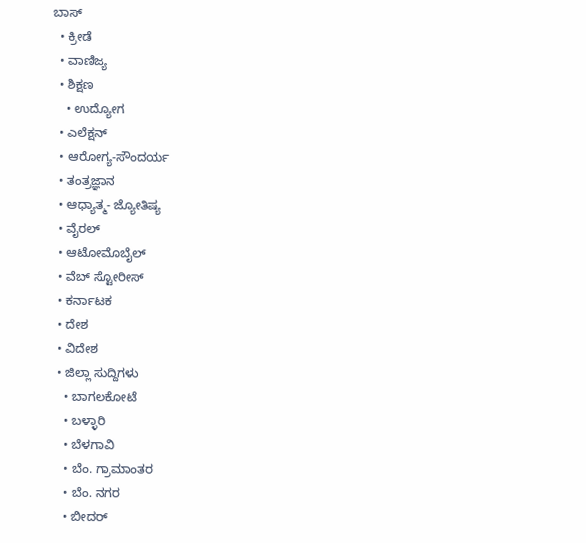ಬಾಸ್
  • ಕ್ರೀಡೆ
  • ವಾಣಿಜ್ಯ
  • ಶಿಕ್ಷಣ
    • ಉದ್ಯೋಗ
  • ಎಲೆಕ್ಷನ್
  • ಆರೋಗ್ಯ-ಸೌಂದರ್ಯ
  • ತಂತ್ರಜ್ಞಾನ
  • ಆಧ್ಯಾತ್ಮ- ಜ್ಯೋತಿಷ್ಯ
  • ವೈರಲ್
  • ಆಟೋಮೊಬೈಲ್
  • ವೆಬ್ ಸ್ಟೋರೀಸ್
  • ಕರ್ನಾಟಕ
  • ದೇಶ
  • ವಿದೇಶ
  • ಜಿಲ್ಲಾ ಸುದ್ದಿಗಳು
    • ಬಾಗಲಕೋಟೆ
    • ಬಳ್ಳಾರಿ
    • ಬೆಳಗಾವಿ
    • ಬೆಂ. ಗ್ರಾಮಾಂತರ
    • ಬೆಂ. ನಗರ
    • ಬೀದರ್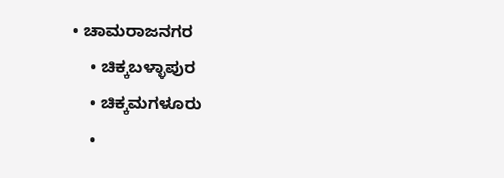• ಚಾಮರಾಜನಗರ
    • ಚಿಕ್ಕಬಳ್ಳಾಪುರ
    • ಚಿಕ್ಕಮಗಳೂರು
    •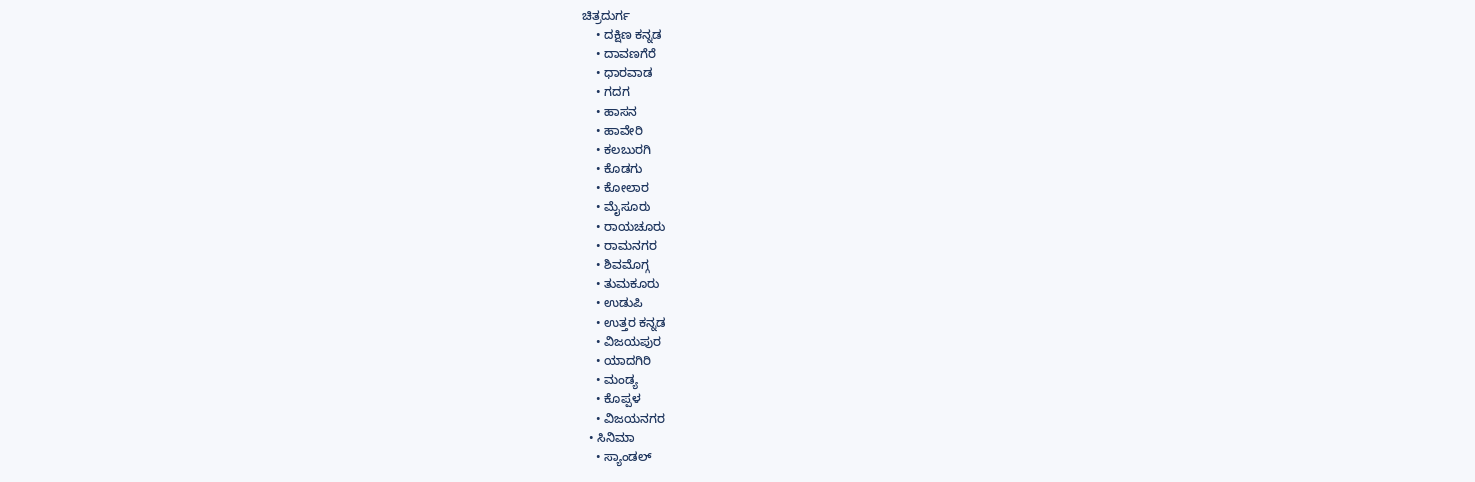ಚಿತ್ರದುರ್ಗ
    • ದಕ್ಷಿಣ ಕನ್ನಡ
    • ದಾವಣಗೆರೆ
    • ಧಾರವಾಡ
    • ಗದಗ
    • ಹಾಸನ
    • ಹಾವೇರಿ
    • ಕಲಬುರಗಿ
    • ಕೊಡಗು
    • ಕೋಲಾರ
    • ಮೈಸೂರು
    • ರಾಯಚೂರು
    • ರಾಮನಗರ
    • ಶಿವಮೊಗ್ಗ
    • ತುಮಕೂರು
    • ಉಡುಪಿ
    • ಉತ್ತರ ಕನ್ನಡ
    • ವಿಜಯಪುರ
    • ಯಾದಗಿರಿ
    • ಮಂಡ್ಯ
    • ಕೊಪ್ಪಳ
    • ವಿಜಯನಗರ
  • ಸಿನಿಮಾ
    • ಸ್ಯಾಂಡಲ್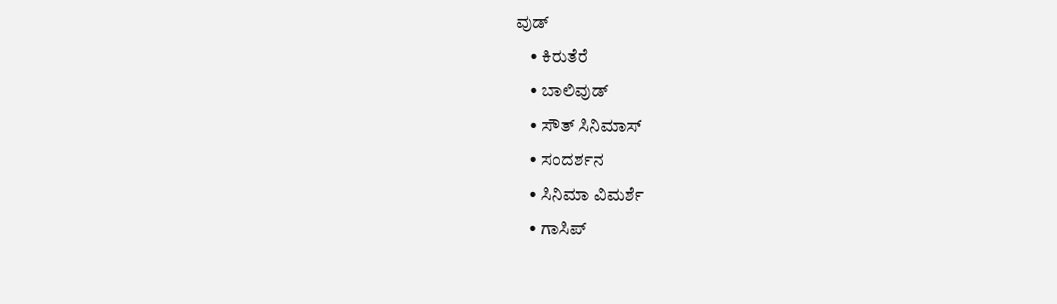ವುಡ್
    • ಕಿರುತೆರೆ
    • ಬಾಲಿವುಡ್
    • ಸೌತ್ ಸಿನಿಮಾಸ್
    • ಸಂದರ್ಶನ
    • ಸಿನಿಮಾ ವಿಮರ್ಶೆ
    • ಗಾಸಿಪ್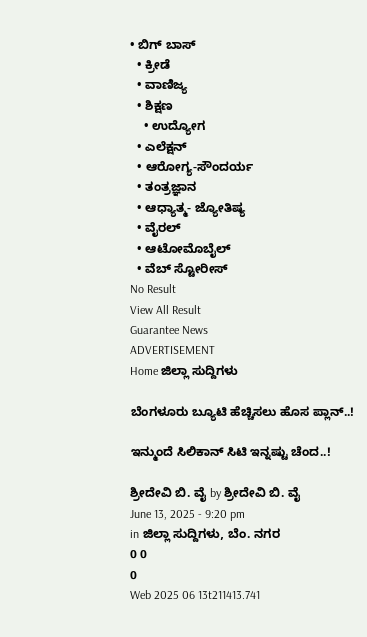• ಬಿಗ್ ಬಾಸ್
  • ಕ್ರೀಡೆ
  • ವಾಣಿಜ್ಯ
  • ಶಿಕ್ಷಣ
    • ಉದ್ಯೋಗ
  • ಎಲೆಕ್ಷನ್
  • ಆರೋಗ್ಯ-ಸೌಂದರ್ಯ
  • ತಂತ್ರಜ್ಞಾನ
  • ಆಧ್ಯಾತ್ಮ- ಜ್ಯೋತಿಷ್ಯ
  • ವೈರಲ್
  • ಆಟೋಮೊಬೈಲ್
  • ವೆಬ್ ಸ್ಟೋರೀಸ್
No Result
View All Result
Guarantee News
ADVERTISEMENT
Home ಜಿಲ್ಲಾ ಸುದ್ದಿಗಳು

ಬೆಂಗಳೂರು ಬ್ಯೂಟಿ ಹೆಚ್ಚಿಸಲು ಹೊಸ ಪ್ಲಾನ್..!

ಇನ್ಮುಂದೆ ಸಿಲಿಕಾನ್ ಸಿಟಿ ಇನ್ನಷ್ಟು ಚೆಂದ..!

ಶ್ರೀದೇವಿ ಬಿ. ವೈ by ಶ್ರೀದೇವಿ ಬಿ. ವೈ
June 13, 2025 - 9:20 pm
in ಜಿಲ್ಲಾ ಸುದ್ದಿಗಳು, ಬೆಂ. ನಗರ
0 0
0
Web 2025 06 13t211413.741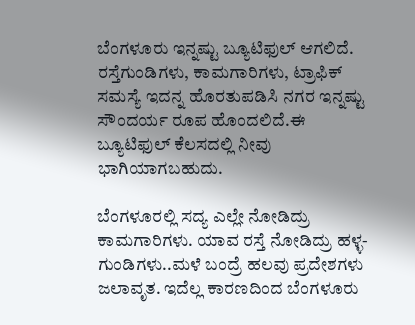ಬೆಂಗಳೂರು ಇನ್ನಷ್ಟು ಬ್ಯೂಟಿಫುಲ್ ಆಗಲಿದೆ. ರಸ್ತೆಗುಂಡಿಗಳು, ಕಾಮಗಾರಿಗಳು, ಟ್ರಾಫಿಕ್ ಸಮಸ್ಯೆ ಇದನ್ನ ಹೊರತುಪಡಿಸಿ ನಗರ ಇನ್ನಷ್ಟು ಸೌಂದರ್ಯ ರೂಪ ಹೊಂದಲಿದೆ.ಈ ಬ್ಯೂಟಿಫುಲ್ ಕೆಲಸದಲ್ಲಿ ನೀವು ಭಾಗಿಯಾಗಬಹುದು.

ಬೆಂಗಳೂರಲ್ಲಿ ಸದ್ಯ ಎಲ್ಲೇ ನೋಡಿದ್ರು ಕಾಮಗಾರಿಗಳು. ಯಾವ ರಸ್ತೆ ನೋಡಿದ್ರು ಹಳ್ಳ-ಗುಂಡಿಗಳು..ಮಳೆ ಬಂದ್ರೆ ಹಲವು ಪ್ರದೇಶಗಳು ಜಲಾವೃತ. ಇದೆಲ್ಲ‌ ಕಾರಣದಿಂದ ಬೆಂಗಳೂರು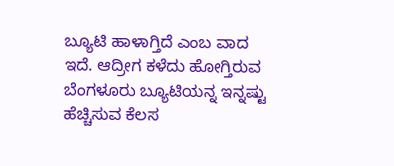ಬ್ಯೂಟಿ ಹಾಳಾಗ್ತಿದೆ ಎಂಬ ವಾದ ಇದೆ‌. ಆದ್ರೀಗ ಕಳೆದು ಹೋಗ್ತಿರುವ ಬೆಂಗಳೂರು ಬ್ಯೂಟಿಯನ್ನ ಇನ್ನಷ್ಟು ಹೆಚ್ಚಿಸುವ ಕೆಲಸ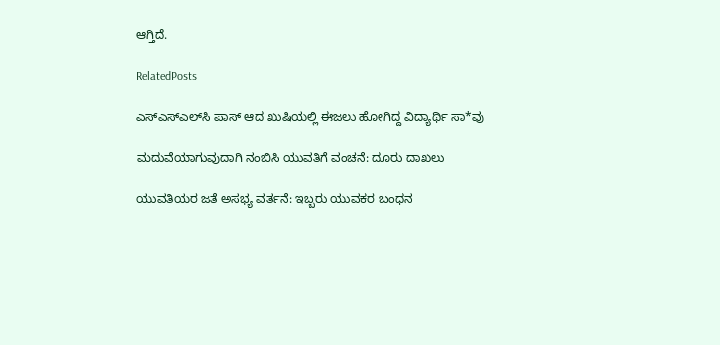ಆಗ್ತಿದೆ.

RelatedPosts

ಎಸ್ಎಸ್ಎಲ್‌ಸಿ ಪಾಸ್ ಆದ ಖುಷಿಯಲ್ಲಿ ಈಜಲು ಹೋಗಿದ್ದ ವಿದ್ಯಾರ್ಥಿ ಸಾ*ವು

ಮದುವೆಯಾಗುವುದಾಗಿ ನಂಬಿಸಿ ಯುವತಿಗೆ ವಂಚನೆ: ದೂರು ದಾಖಲು

ಯುವತಿಯರ ಜತೆ ಅಸಭ್ಯ ವರ್ತನೆ: ಇಬ್ಬರು ಯುವಕರ ಬಂಧನ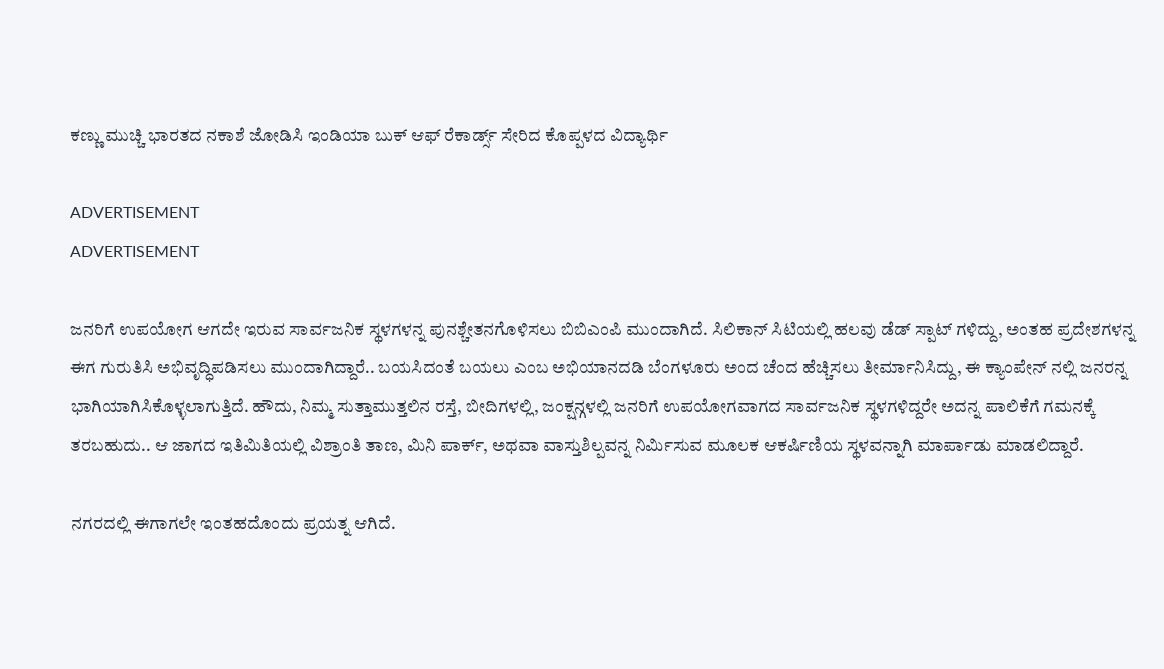ಕಣ್ಣು ಮುಚ್ಚಿ ಭಾರತದ ನಕಾಶೆ ಜೋಡಿಸಿ ಇಂಡಿಯಾ ಬುಕ್ ಆಫ್ ರೆಕಾರ್ಡ್ಸ್ ಸೇರಿದ ಕೊಪ್ಪಳದ ವಿದ್ಯಾರ್ಥಿ

ADVERTISEMENT
ADVERTISEMENT

ಜನರಿಗೆ ಉಪಯೋಗ ಆಗದೇ ಇರುವ ಸಾರ್ವಜನಿಕ ಸ್ಥಳಗಳನ್ನ ಪುನಶ್ಚೇತನಗೊಳಿಸಲು ಬಿಬಿಎಂಪಿ ಮುಂದಾಗಿದೆ. ಸಿಲಿಕಾನ್ ಸಿಟಿಯಲ್ಲಿ ಹಲವು ಡೆಡ್ ಸ್ಪಾಟ್ ಗಳಿದ್ದು, ಅಂತಹ ಪ್ರದೇಶಗಳನ್ನ ಈಗ ಗುರುತಿಸಿ ಅಭಿವೃದ್ಧಿಪಡಿಸಲು ಮುಂದಾಗಿದ್ದಾರೆ.. ಬಯಸಿದಂತೆ ಬಯಲು ಎಂಬ ಅಭಿಯಾನದಡಿ ಬೆಂಗಳೂರು ಅಂದ ಚೆಂದ ಹೆಚ್ಚಿಸಲು ತೀರ್ಮಾನಿಸಿದ್ದು, ಈ ಕ್ಯಾಂಪೇನ್ ನಲ್ಲಿ ಜನರನ್ನ ಭಾಗಿಯಾಗಿಸಿಕೊಳ್ಳಲಾಗುತ್ತಿದೆ. ಹೌದು, ನಿಮ್ಮ ಸುತ್ತಾಮುತ್ತಲಿನ ರಸ್ತೆ, ಬೀದಿಗಳಲ್ಲಿ, ಜಂಕ್ಷನ್ಗಳಲ್ಲಿ ಜನರಿಗೆ ಉಪಯೋಗವಾಗದ ಸಾರ್ವಜನಿಕ ಸ್ಥಳಗಳಿದ್ದರೇ ಅದನ್ನ ಪಾಲಿಕೆಗೆ ಗಮನಕ್ಕೆ ತರಬಹುದು.. ಆ ಜಾಗದ ಇತಿಮಿತಿಯಲ್ಲಿ ವಿಶ್ರಾಂತಿ ತಾಣ, ಮಿನಿ ಪಾರ್ಕ್, ಅಥವಾ ವಾಸ್ತುಶಿಲ್ಪವನ್ನ ನಿರ್ಮಿಸುವ ಮೂಲಕ ಆಕರ್ಷಿಣಿಯ ಸ್ಥಳವನ್ನಾಗಿ ಮಾರ್ಪಾಡು ಮಾಡಲಿದ್ದಾರೆ.

ನಗರದಲ್ಲಿ‌ ಈಗಾಗಲೇ ಇಂತಹದೊಂದು ಪ್ರಯತ್ನ ಆಗಿದೆ.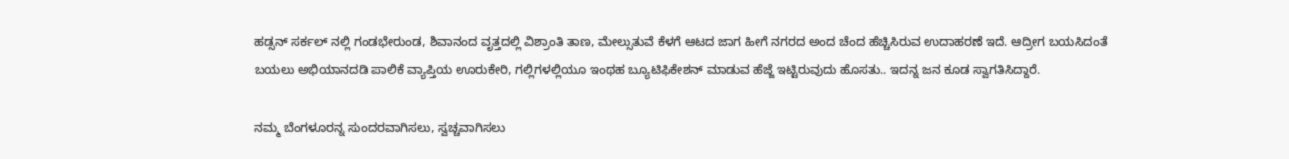ಹಡ್ಸನ್ ಸರ್ಕಲ್ ನಲ್ಲಿ ಗಂಡಭೇರುಂಡ, ಶಿವಾನಂದ ವೃತ್ತದಲ್ಲಿ ವಿಶ್ರಾಂತಿ ತಾಣ, ಮೇಲ್ಸುತುವೆ ಕೆಳಗೆ ಆಟದ ಜಾಗ ಹೀಗೆ ನಗರದ ಅಂದ ಚೆಂದ ಹೆಚ್ಚಿಸಿರುವ ಉದಾಹರಣೆ ಇದೆ. ಆದ್ರೀಗ ಬಯಸಿದಂತೆ ಬಯಲು ಅಭಿಯಾನದಡಿ ಪಾಲಿಕೆ ವ್ಯಾಪ್ತಿಯ ಊರುಕೇರಿ, ಗಲ್ಲಿಗಳಲ್ಲಿಯೂ ಇಂಥಹ ಬ್ಯೂಟಿಫಿಕೇಶನ್ ಮಾಡುವ ಹೆಜ್ಜೆ ಇಟ್ಟಿರುವುದು ಹೊಸತು.. ಇದನ್ನ ಜನ ಕೂಡ ಸ್ವಾಗತಿಸಿದ್ದಾರೆ.

ನಮ್ಮ ಬೆಂಗಳೂರನ್ನ ಸುಂದರವಾಗಿಸಲು, ಸ್ವಚ್ಚವಾಗಿಸಲು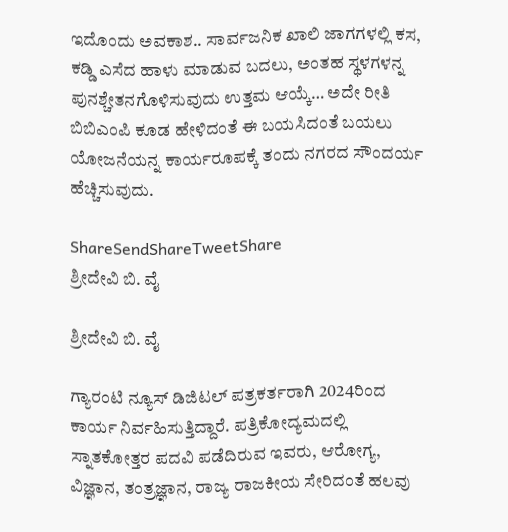ಇದೊಂದು ಅವಕಾಶ.. ಸಾರ್ವಜನಿಕ ಖಾಲಿ ಜಾಗಗಳಲ್ಲಿ ಕಸ, ಕಡ್ಡಿ ಎಸೆದ ಹಾಳು ಮಾಡುವ ಬದಲು, ಅಂತಹ ಸ್ಥಳಗಳನ್ನ ಪುನಶ್ಚೇತನಗೊಳಿಸುವುದು ಉತ್ತಮ ಆಯ್ಕೆ… ಅದೇ ರೀತಿ ಬಿಬಿಎಂಪಿ ಕೂಡ ಹೇಳಿದಂತೆ ಈ ಬಯಸಿದಂತೆ ಬಯಲು ಯೋಜನೆಯನ್ನ ಕಾರ್ಯರೂಪಕ್ಕೆ ತಂದು ನಗರದ ಸೌಂದರ್ಯ ಹೆಚ್ಚಿಸುವುದು.

ShareSendShareTweetShare
ಶ್ರೀದೇವಿ ಬಿ. ವೈ

ಶ್ರೀದೇವಿ ಬಿ. ವೈ

ಗ್ಯಾರಂಟಿ ನ್ಯೂಸ್ ಡಿಜಿಟಲ್ ಪತ್ರಕರ್ತರಾಗಿ 2024ರಿಂದ ಕಾರ್ಯ ನಿರ್ವಹಿಸುತ್ತಿದ್ದಾರೆ. ಪತ್ರಿಕೋದ್ಯಮದಲ್ಲಿ ಸ್ನಾತಕೋತ್ತರ ಪದವಿ ಪಡೆದಿರುವ ಇವರು, ಆರೋಗ್ಯ, ವಿಜ್ಞಾನ, ತಂತ್ರಜ್ಞಾನ, ರಾಜ್ಯ ರಾಜಕೀಯ ಸೇರಿದಂತೆ ಹಲವು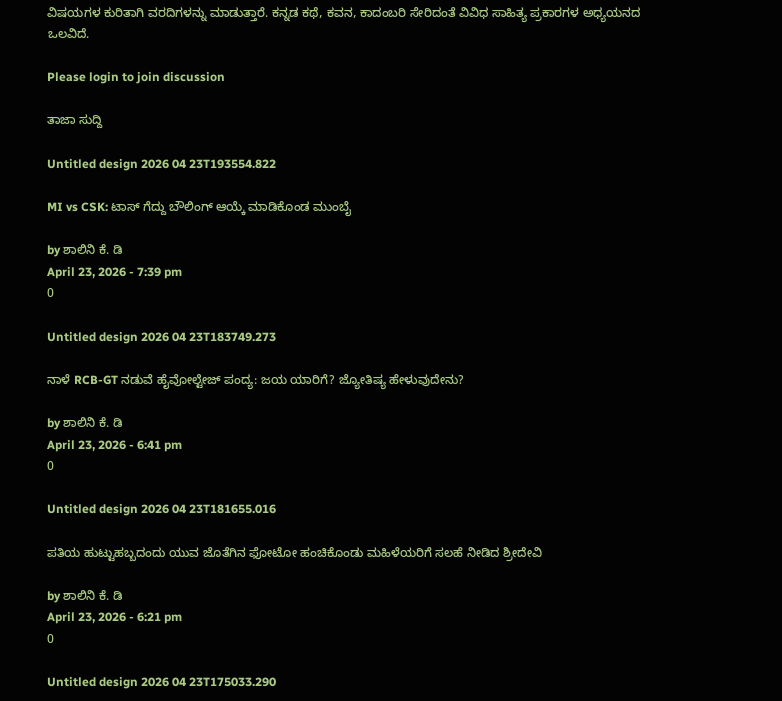ವಿಷಯಗಳ ಕುರಿತಾಗಿ ವರದಿಗಳನ್ನು ಮಾಡುತ್ತಾರೆ. ಕನ್ನಡ ಕಥೆ, ಕವನ, ಕಾದಂಬರಿ ಸೇರಿದಂತೆ ವಿವಿಧ ಸಾಹಿತ್ಯ ಪ್ರಕಾರಗಳ ಅಧ್ಯಯನದ ಒಲವಿದೆ.

Please login to join discussion

ತಾಜಾ ಸುದ್ದಿ

Untitled design 2026 04 23T193554.822

MI vs CSK: ಟಾಸ್ ಗೆದ್ದು ಬೌಲಿಂಗ್ ಆಯ್ಕೆ ಮಾಡಿಕೊಂಡ ಮುಂಬೈ

by ಶಾಲಿನಿ ಕೆ. ಡಿ
April 23, 2026 - 7:39 pm
0

Untitled design 2026 04 23T183749.273

ನಾಳೆ RCB-GT ನಡುವೆ ಹೈವೋಲ್ಟೇಜ್ ಪಂದ್ಯ: ಜಯ ಯಾರಿಗೆ? ಜ್ಯೋತಿಷ್ಯ ಹೇಳುವುದೇನು?

by ಶಾಲಿನಿ ಕೆ. ಡಿ
April 23, 2026 - 6:41 pm
0

Untitled design 2026 04 23T181655.016

ಪತಿಯ ಹುಟ್ಟುಹಬ್ಬದಂದು ಯುವ ಜೊತೆಗಿನ ಫೋಟೋ ಹಂಚಿಕೊಂಡು ಮಹಿಳೆಯರಿಗೆ ಸಲಹೆ ನೀಡಿದ ಶ್ರೀದೇವಿ

by ಶಾಲಿನಿ ಕೆ. ಡಿ
April 23, 2026 - 6:21 pm
0

Untitled design 2026 04 23T175033.290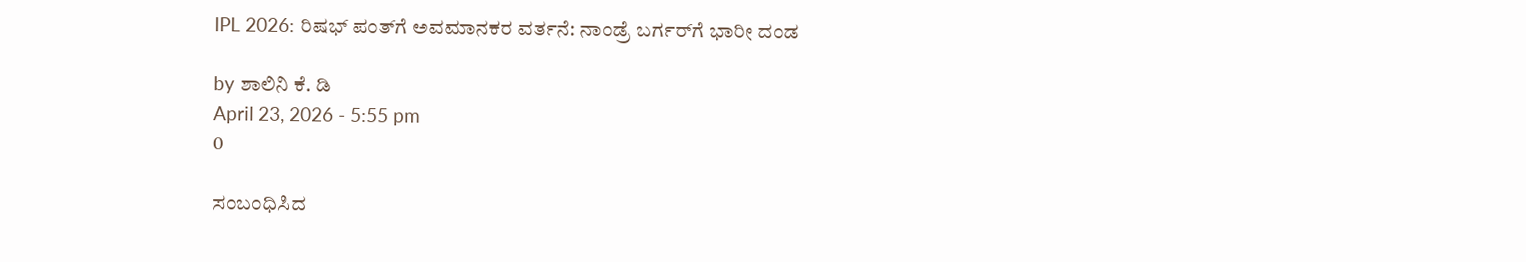IPL 2026: ರಿಷಭ್‌ ಪಂತ್‌ಗೆ ಅವಮಾನಕರ ವರ್ತನೆ: ನಾಂಡ್ರೆ ಬರ್ಗರ್‌ಗೆ ಭಾರೀ ದಂಡ

by ಶಾಲಿನಿ ಕೆ. ಡಿ
April 23, 2026 - 5:55 pm
0

ಸಂಬಂಧಿಸಿದ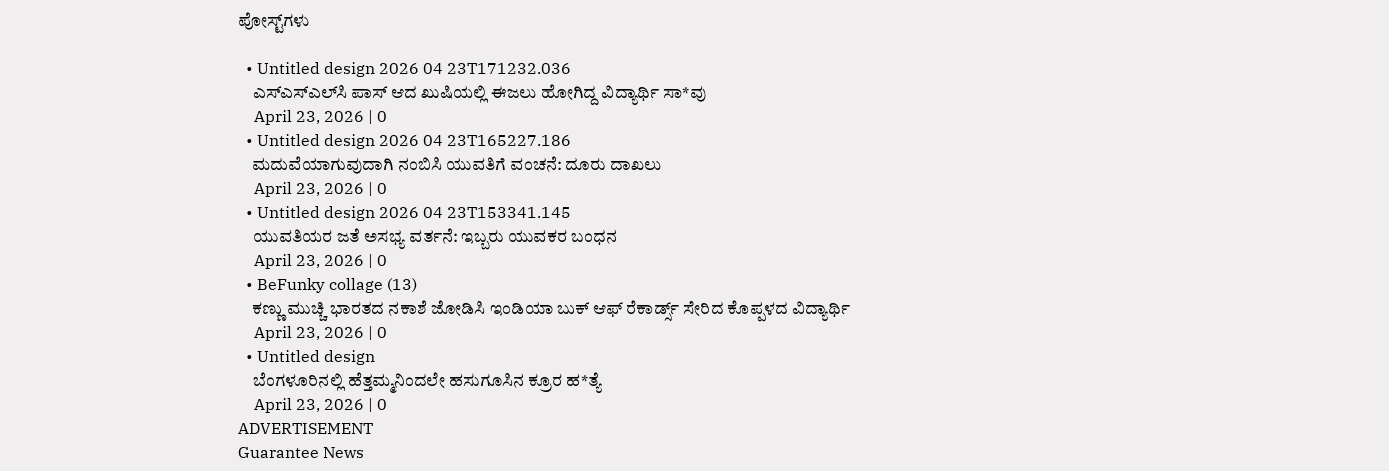ಪೋಸ್ಟ್‌ಗಳು

  • Untitled design 2026 04 23T171232.036
    ಎಸ್ಎಸ್ಎಲ್‌ಸಿ ಪಾಸ್ ಆದ ಖುಷಿಯಲ್ಲಿ ಈಜಲು ಹೋಗಿದ್ದ ವಿದ್ಯಾರ್ಥಿ ಸಾ*ವು
    April 23, 2026 | 0
  • Untitled design 2026 04 23T165227.186
    ಮದುವೆಯಾಗುವುದಾಗಿ ನಂಬಿಸಿ ಯುವತಿಗೆ ವಂಚನೆ: ದೂರು ದಾಖಲು
    April 23, 2026 | 0
  • Untitled design 2026 04 23T153341.145
    ಯುವತಿಯರ ಜತೆ ಅಸಭ್ಯ ವರ್ತನೆ: ಇಬ್ಬರು ಯುವಕರ ಬಂಧನ
    April 23, 2026 | 0
  • BeFunky collage (13)
    ಕಣ್ಣು ಮುಚ್ಚಿ ಭಾರತದ ನಕಾಶೆ ಜೋಡಿಸಿ ಇಂಡಿಯಾ ಬುಕ್ ಆಫ್ ರೆಕಾರ್ಡ್ಸ್ ಸೇರಿದ ಕೊಪ್ಪಳದ ವಿದ್ಯಾರ್ಥಿ
    April 23, 2026 | 0
  • Untitled design
    ಬೆಂಗಳೂರಿನಲ್ಲಿ ಹೆತ್ತಮ್ಮನಿಂದಲೇ ಹಸುಗೂಸಿನ ಕ್ರೂರ ಹ*ತ್ಯೆ
    April 23, 2026 | 0
ADVERTISEMENT
Guarantee News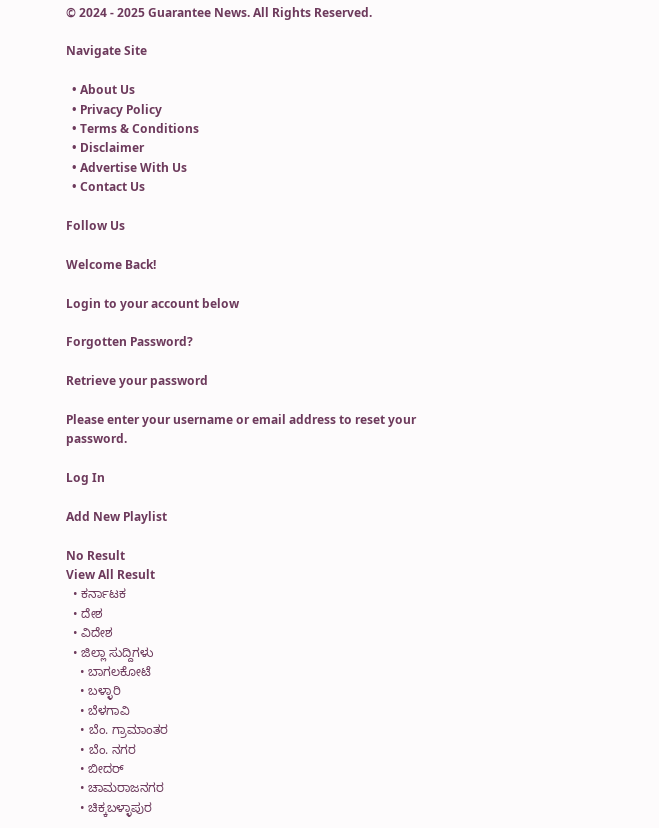© 2024 - 2025 Guarantee News. All Rights Reserved.

Navigate Site

  • About Us
  • Privacy Policy
  • Terms & Conditions
  • Disclaimer
  • Advertise With Us
  • Contact Us

Follow Us

Welcome Back!

Login to your account below

Forgotten Password?

Retrieve your password

Please enter your username or email address to reset your password.

Log In

Add New Playlist

No Result
View All Result
  • ಕರ್ನಾಟಕ
  • ದೇಶ
  • ವಿದೇಶ
  • ಜಿಲ್ಲಾ ಸುದ್ದಿಗಳು
    • ಬಾಗಲಕೋಟೆ
    • ಬಳ್ಳಾರಿ
    • ಬೆಳಗಾವಿ
    • ಬೆಂ. ಗ್ರಾಮಾಂತರ
    • ಬೆಂ. ನಗರ
    • ಬೀದರ್
    • ಚಾಮರಾಜನಗರ
    • ಚಿಕ್ಕಬಳ್ಳಾಪುರ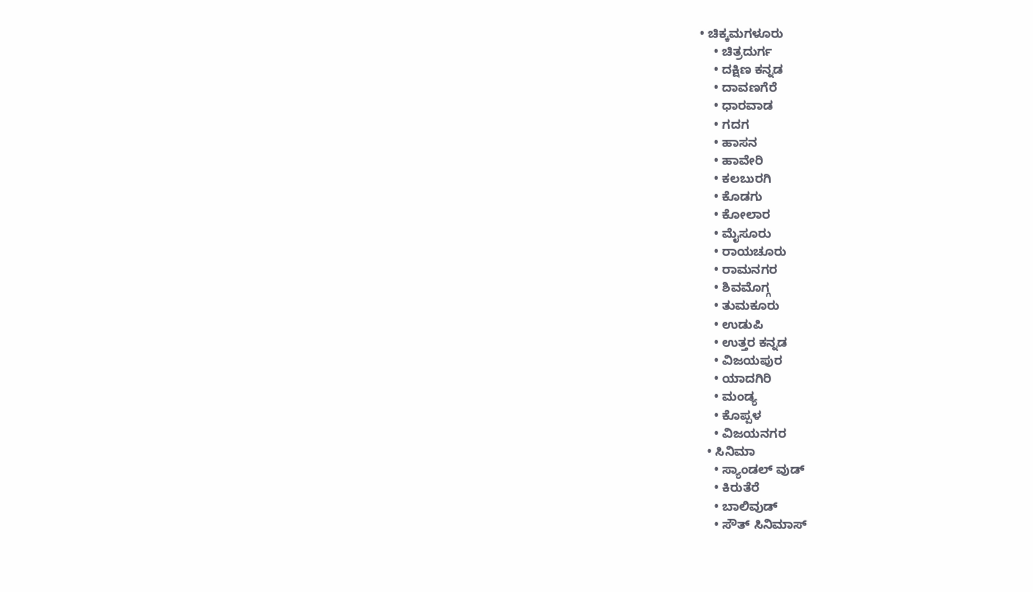• ಚಿಕ್ಕಮಗಳೂರು
    • ಚಿತ್ರದುರ್ಗ
    • ದಕ್ಷಿಣ ಕನ್ನಡ
    • ದಾವಣಗೆರೆ
    • ಧಾರವಾಡ
    • ಗದಗ
    • ಹಾಸನ
    • ಹಾವೇರಿ
    • ಕಲಬುರಗಿ
    • ಕೊಡಗು
    • ಕೋಲಾರ
    • ಮೈಸೂರು
    • ರಾಯಚೂರು
    • ರಾಮನಗರ
    • ಶಿವಮೊಗ್ಗ
    • ತುಮಕೂರು
    • ಉಡುಪಿ
    • ಉತ್ತರ ಕನ್ನಡ
    • ವಿಜಯಪುರ
    • ಯಾದಗಿರಿ
    • ಮಂಡ್ಯ
    • ಕೊಪ್ಪಳ
    • ವಿಜಯನಗರ
  • ಸಿನಿಮಾ
    • ಸ್ಯಾಂಡಲ್ ವುಡ್
    • ಕಿರುತೆರೆ
    • ಬಾಲಿವುಡ್
    • ಸೌತ್ ಸಿನಿಮಾಸ್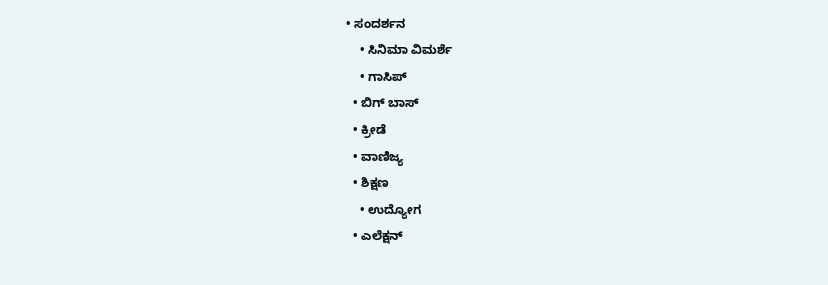• ಸಂದರ್ಶನ
    • ಸಿನಿಮಾ ವಿಮರ್ಶೆ
    • ಗಾಸಿಪ್
  • ಬಿಗ್ ಬಾಸ್
  • ಕ್ರೀಡೆ
  • ವಾಣಿಜ್ಯ
  • ಶಿಕ್ಷಣ
    • ಉದ್ಯೋಗ
  • ಎಲೆಕ್ಷನ್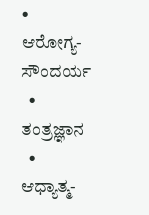• ಆರೋಗ್ಯ-ಸೌಂದರ್ಯ
  • ತಂತ್ರಜ್ಞಾನ
  • ಆಧ್ಯಾತ್ಮ-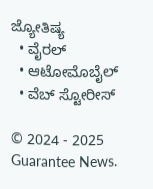ಜ್ಯೋತಿಷ್ಯ
  • ವೈರಲ್
  • ಆಟೋಮೊಬೈಲ್
  • ವೆಬ್ ಸ್ಟೋರೀಸ್

© 2024 - 2025 Guarantee News.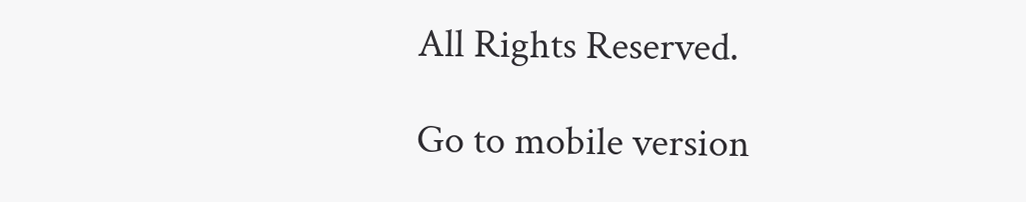All Rights Reserved.

Go to mobile version